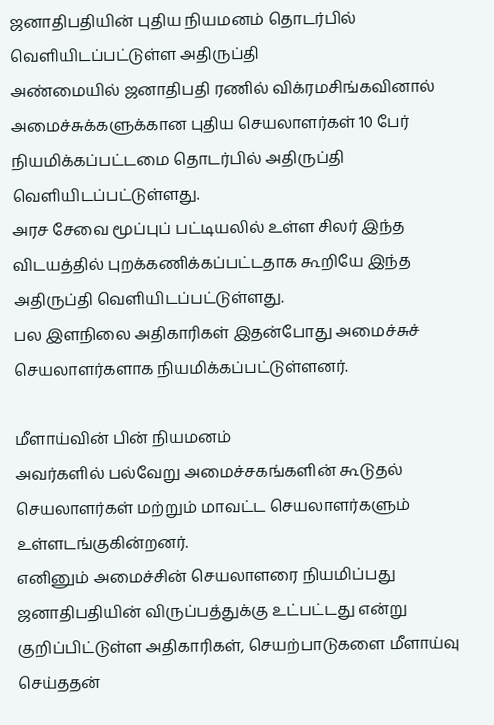ஜனாதிபதியின் புதிய நியமனம் தொடர்பில் வெளியிடப்பட்டுள்ள அதிருப்தி
அண்மையில் ஜனாதிபதி ரணில் விக்ரமசிங்கவினால் அமைச்சுக்களுக்கான புதிய செயலாளர்கள் 10 பேர் நியமிக்கப்பட்டமை தொடர்பில் அதிருப்தி வெளியிடப்பட்டுள்ளது.
அரச சேவை மூப்புப் பட்டியலில் உள்ள சிலர் இந்த விடயத்தில் புறக்கணிக்கப்பட்டதாக கூறியே இந்த அதிருப்தி வெளியிடப்பட்டுள்ளது.
பல இளநிலை அதிகாரிகள் இதன்போது அமைச்சுச் செயலாளர்களாக நியமிக்கப்பட்டுள்ளனர்.

மீளாய்வின் பின் நியமனம்
அவர்களில் பல்வேறு அமைச்சகங்களின் கூடுதல் செயலாளர்கள் மற்றும் மாவட்ட செயலாளர்களும் உள்ளடங்குகின்றனர்.
எனினும் அமைச்சின் செயலாளரை நியமிப்பது ஜனாதிபதியின் விருப்பத்துக்கு உட்பட்டது என்று குறிப்பிட்டுள்ள அதிகாரிகள், செயற்பாடுகளை மீளாய்வு செய்ததன்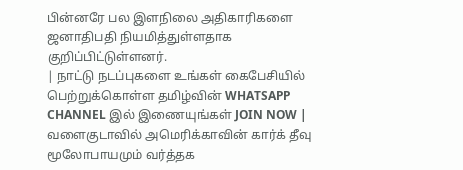பின்னரே பல இளநிலை அதிகாரிகளை ஜனாதிபதி நியமித்துள்ளதாக குறிப்பிட்டுள்ளனர்.
| நாட்டு நடப்புகளை உங்கள் கைபேசியில் பெற்றுக்கொள்ள தமிழ்வின் WHATSAPP CHANNEL இல் இணையுங்கள் JOIN NOW |
வளைகுடாவில் அமெரிக்காவின் கார்க் தீவு மூலோபாயமும் வர்த்தக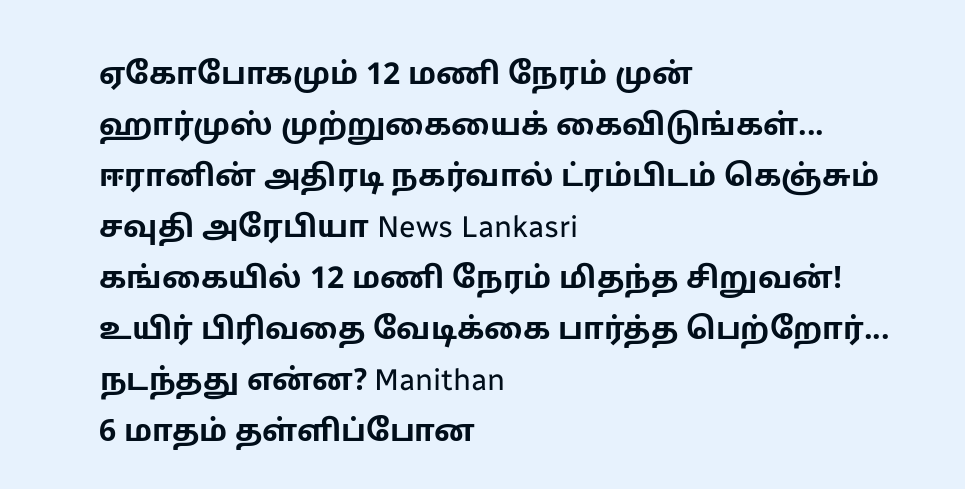ஏகோபோகமும் 12 மணி நேரம் முன்
ஹார்முஸ் முற்றுகையைக் கைவிடுங்கள்... ஈரானின் அதிரடி நகர்வால் ட்ரம்பிடம் கெஞ்சும் சவுதி அரேபியா News Lankasri
கங்கையில் 12 மணி நேரம் மிதந்த சிறுவன்! உயிர் பிரிவதை வேடிக்கை பார்த்த பெற்றோர்... நடந்தது என்ன? Manithan
6 மாதம் தள்ளிப்போன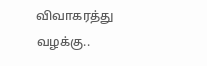விவாகரத்து வழக்கு..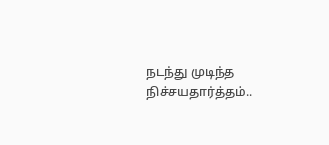நடந்து முடிந்த நிச்சயதார்த்தம்..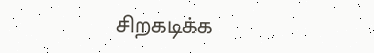சிறகடிக்க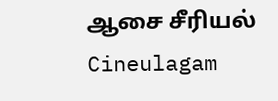ஆசை சீரியல் Cineulagam